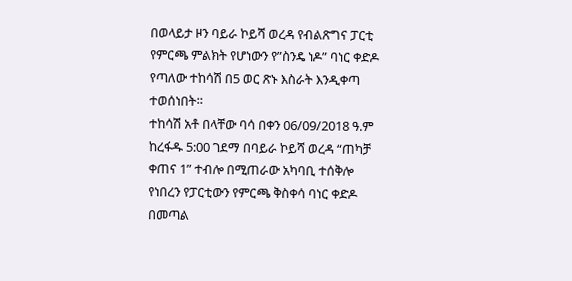በወላይታ ዞን ባይራ ኮይሻ ወረዳ የብልጽግና ፓርቲ የምርጫ ምልክት የሆነውን የ”ስንዴ ነዶ” ባነር ቀድዶ የጣለው ተከሳሽ በ5 ወር ጽኑ እስራት እንዲቀጣ ተወሰነበት።
ተከሳሽ አቶ በላቸው ባሳ በቀን 06/09/2018 ዓ.ም ከረፋዱ 5:00 ገደማ በባይራ ኮይሻ ወረዳ “ጠካቻ ቀጠና 1” ተብሎ በሚጠራው አካባቢ ተሰቅሎ የነበረን የፓርቲውን የምርጫ ቅስቀሳ ባነር ቀድዶ በመጣል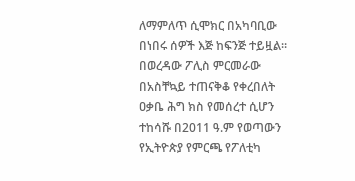ለማምለጥ ሲሞክር በአካባቢው በነበሩ ሰዎች እጅ ከፍንጅ ተይዟል።
በወረዳው ፖሊስ ምርመራው በአስቸኳይ ተጠናቅቆ የቀረበለት ዐቃቤ ሕግ ክስ የመሰረተ ሲሆን ተከሳሹ በ2011 ዓ.ም የወጣውን የኢትዮጵያ የምርጫ የፖለቲካ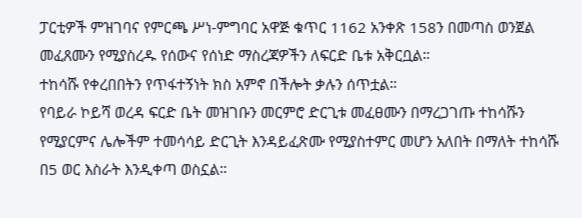ፓርቲዎች ምዝገባና የምርጫ ሥነ-ምግባር አዋጅ ቁጥር 1162 አንቀጽ 158ን በመጣስ ወንጀል መፈጸሙን የሚያስረዱ የሰውና የሰነድ ማስረጃዎችን ለፍርድ ቤቱ አቅርቧል።
ተከሳሹ የቀረበበትን የጥፋተኝነት ክስ አምኖ በችሎት ቃሉን ሰጥቷል።
የባይራ ኮይሻ ወረዳ ፍርድ ቤት መዝገቡን መርምሮ ድርጊቱ መፈፀሙን በማረጋገጡ ተከሳሹን የሚያርምና ሌሎችም ተመሳሳይ ድርጊት እንዳይፈጽሙ የሚያስተምር መሆን አለበት በማለት ተከሳሹ በ5 ወር እስራት እንዲቀጣ ወስኗል።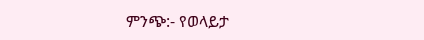ምንጭ:- የወላይታ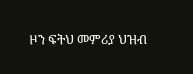ዞን ፍትህ መምሪያ ህዝብ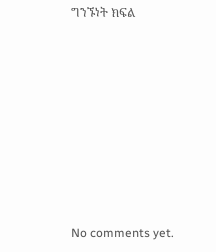ግንኙነት ክፍል









No comments yet.